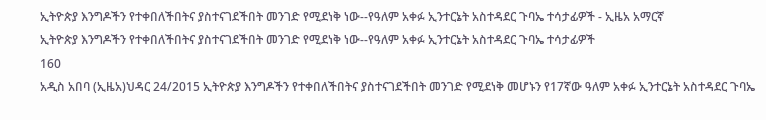ኢትዮጵያ እንግዶችን የተቀበለችበትና ያስተናገደችበት መንገድ የሚደነቅ ነው--የዓለም አቀፉ ኢንተርኔት አስተዳደር ጉባኤ ተሳታፊዎች - ኢዜአ አማርኛ
ኢትዮጵያ እንግዶችን የተቀበለችበትና ያስተናገደችበት መንገድ የሚደነቅ ነው--የዓለም አቀፉ ኢንተርኔት አስተዳደር ጉባኤ ተሳታፊዎች
160
አዲስ አበባ (ኢዜአ)ህዳር 24/2015 ኢትዮጵያ እንግዶችን የተቀበለችበትና ያስተናገደችበት መንገድ የሚደነቅ መሆኑን የ17ኛው ዓለም አቀፉ ኢንተርኔት አስተዳደር ጉባኤ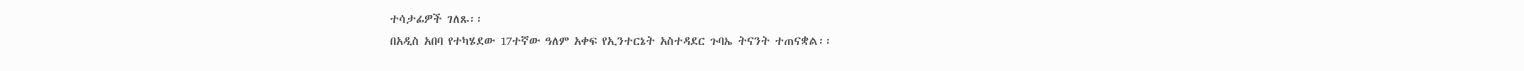ተሳታፊዎች ገለጹ፡፡
በአዲስ አበባ የተካሄደው 17ተኛው ዓለም አቀፍ የኢንተርኔት አስተዳደር ጉባኤ ትናንት ተጠናቋል፡፡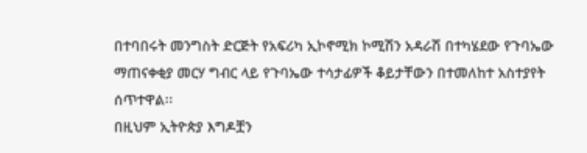በተባበሩት መንግስት ድርጅት የአፍሪካ ኢኮኖሚክ ኮሚሽን አዳራሽ በተካሄደው የጉባኤው ማጠናቀቂያ መርሃ ግብር ላይ የጉባኤው ተሳታፊዎች ቆይታቸውን በተመለከተ አስተያየት ሰጥተዋል፡፡
በዚህም ኢትዮጵያ እግዶቿን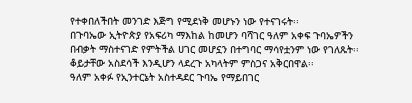የተቀበለችበት መንገድ እጅግ የሚደነቅ መሆኑን ነው የተናገሩት፡፡
በጉባኤው ኢትዮጵያ የአፍሪካ ማእከል ከመሆን ባሻገር ዓለም አቀፍ ጉባኤዎችን በብቃት ማስተናገድ የምትችል ሀገር መሆኗን በተግባር ማሳየቷንም ነው የገለጹት፡፡
ቆይታቸው አስደሳች እንዲሆን ላደረጉ አካላትም ምስጋና አቅርበዋል፡፡
ዓለም አቀፉ የኢንተርኔት አስተዳደር ጉባኤ የማይበገር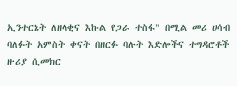ኢንተርኔት ለዘላቂና እኩል የጋራ ተስፋ" በሚል መሪ ሀሳብ ባለፉት አምስት ቀናት በዘርፉ ባሉት እድሎችና ተግዳሮቶች ዙሪያ ሲመክር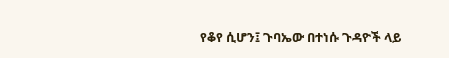የቆየ ሲሆን፤ ጉባኤው በተነሱ ጉዳዮች ላይ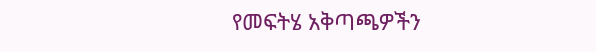የመፍትሄ አቅጣጫዎችን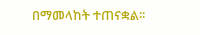በማመላከት ተጠናቋል፡፡